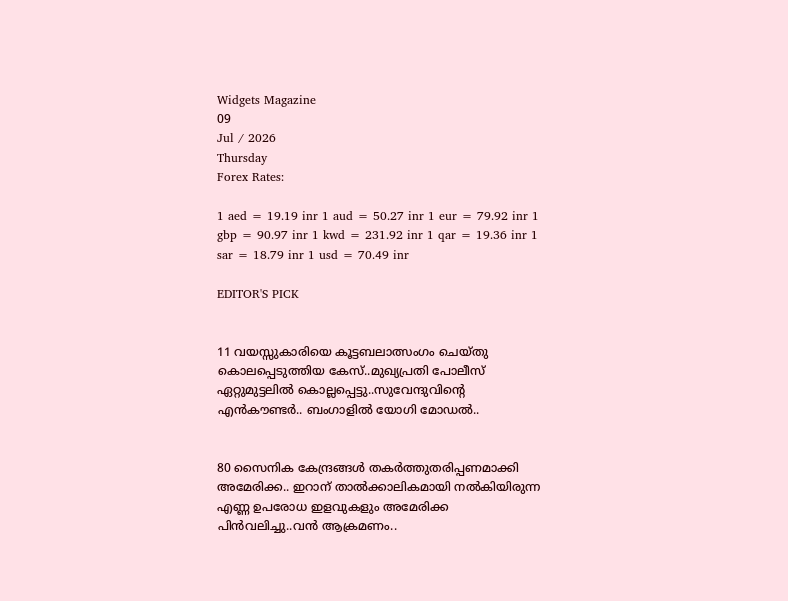Widgets Magazine
09
Jul / 2026
Thursday
Forex Rates:

1 aed = 19.19 inr 1 aud = 50.27 inr 1 eur = 79.92 inr 1 gbp = 90.97 inr 1 kwd = 231.92 inr 1 qar = 19.36 inr 1 sar = 18.79 inr 1 usd = 70.49 inr

EDITOR'S PICK


11 വയസ്സുകാരിയെ കൂട്ടബലാത്സംഗം ചെയ്തു കൊലപ്പെടുത്തിയ കേസ്..മുഖ്യപ്രതി പോലീസ് ഏറ്റുമുട്ടലില്‍ കൊല്ലപ്പെട്ടു..സുവേന്ദുവിന്റെ എൻകൗണ്ടർ.. ബംഗാളിൽ യോഗി മോഡൽ..


80 സൈനിക കേന്ദ്രങ്ങള്‍ തകര്‍ത്തുതരിപ്പണമാക്കി അമേരിക്ക.. ഇറാന് താല്‍ക്കാലികമായി നല്‍കിയിരുന്ന എണ്ണ ഉപരോധ ഇളവുകളും അമേരിക്ക പിന്‍വലിച്ചു..വൻ ആക്രമണം..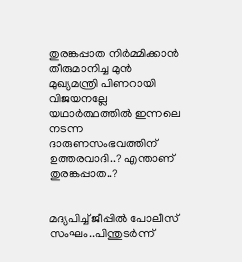തുരങ്കപ്പാത നിർമ്മിക്കാൻ തീരുമാനിച്ച മുൻ മുഖ്യമന്ത്രി പിണറായി വിജയനല്ലേ യഥാർത്ഥത്തിൽ ഇന്നലെ നടന്ന ദാരുണസംഭവത്തിന് ഉത്തരവാദി..? എന്താണ് തുരങ്കപ്പാത..?


മദ്യപിച്ച് ജീപ്പിൽ പോലീസ് സംഘം..പിന്തുടർന്ന്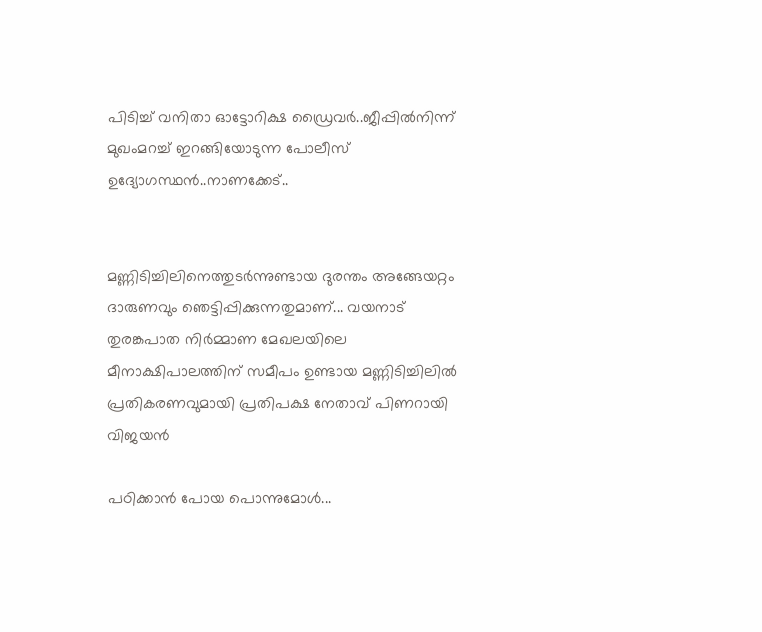പിടിച്ച് വനിതാ ഓട്ടോറിക്ഷ ഡ്രൈവർ..ജീപ്പിൽനിന്ന്‌ മുഖംമറച്ച് ഇറങ്ങിയോടുന്ന പോലീസ് ഉദ്യോഗസ്ഥൻ..നാണക്കേട്..


മണ്ണിടിച്ചിലിനെത്തുടർന്നുണ്ടായ ദുരന്തം അങ്ങേയറ്റം ദാരുണവും ഞെട്ടിപ്പിക്കുന്നതുമാണ്... വയനാട് തുരങ്കപാത നിർമ്മാണ മേഖലയിലെ മീനാക്ഷിപാലത്തിന് സമീപം ഉണ്ടായ മണ്ണിടിച്ചിലിൽ പ്രതികരണവുമായി പ്രതിപക്ഷ നേതാവ് പിണറായി വിജയൻ

പഠിക്കാന്‍ പോയ പൊന്നുമോള്‍...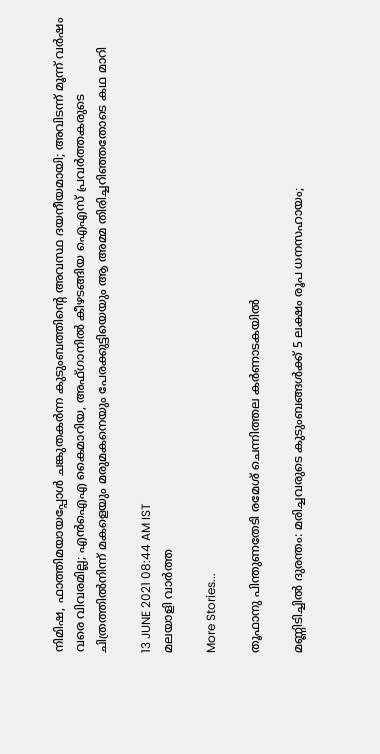നിമിഷ, ഫാത്തിമയായപ്പോള്‍ ചങ്കുതകര്‍ന്ന കുടുംബത്തിന്റെ അവസ്ഥ ദയനീയമായി; അവിടന്ന് മൂന്ന് വര്‍ഷം വരെ വിവരമില്ല; എന്‍ഐഎ കൈമാറിയ, അഫ്ഗാനില്‍ കീഴടങ്ങിയ ഐഎസ് പ്രവര്‍ത്തകരുടെ ചിത്രത്തില്‍നിന്ന് മകളെയും മരുമകനെയും പേരക്കുട്ടിയെയും ആ അമ്മ തിരിച്ചറിഞ്ഞതോടെ കഥ മാറി

13 JUNE 2021 08:44 AM IST
മലയാളി വാര്‍ത്ത

More Stories...

തൂഫാനു പിന്തുണതേടി രമേശ് ചെന്നിത്തല കര്‍ണാടകയില്‍

മണ്ണിടിച്ചില്‍ ദുരന്തം: മരിച്ചവരുടെ കുടുംബങ്ങള്‍ക്ക് 5 ലക്ഷം രൂപ ധനസഹായം;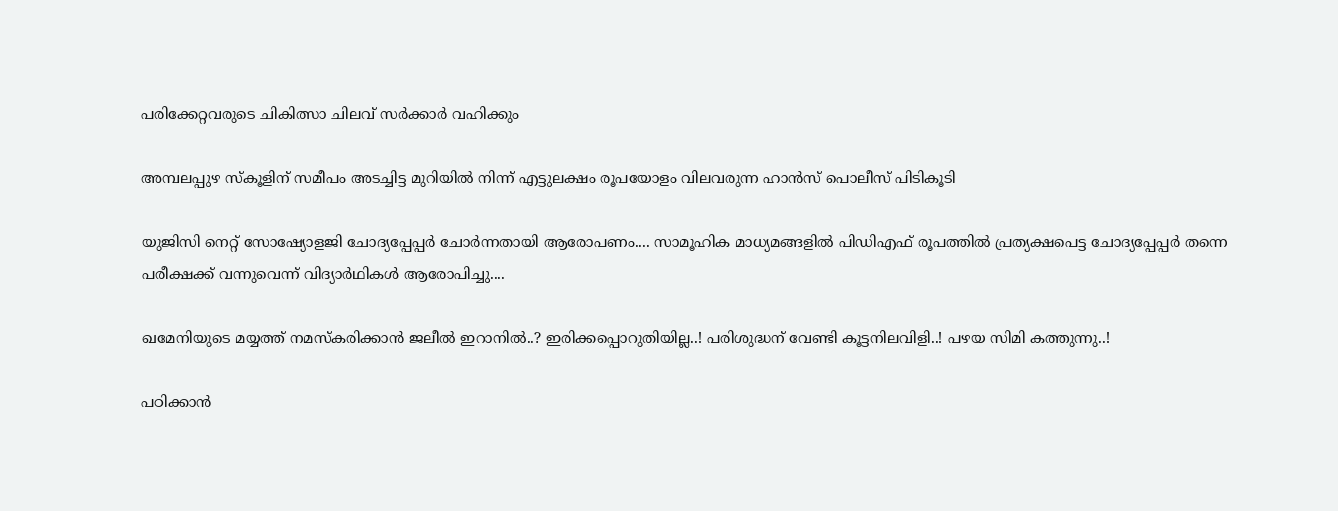പരിക്കേറ്റവരുടെ ചികിത്സാ ചിലവ് സര്‍ക്കാര്‍ വഹിക്കും

അമ്പലപ്പുഴ സ്‌കൂളിന് സമീപം അടച്ചിട്ട മുറിയില്‍ നിന്ന് എട്ടുലക്ഷം രൂപയോളം വിലവരുന്ന ഹാന്‍സ് പൊലീസ് പിടികൂടി

യുജിസി നെറ്റ് സോഷ്യോളജി ചോദ്യപ്പേപ്പർ ചോർന്നതായി ആരോപണം.... സാമൂഹിക മാധ്യമങ്ങളിൽ പിഡിഎഫ് രൂപത്തിൽ പ്രത്യക്ഷപെട്ട ചോദ്യപ്പേപ്പർ തന്നെ പരീക്ഷക്ക് വന്നുവെന്ന് വിദ്യാർഥികൾ ആരോപിച്ചു....

ഖമേനിയുടെ മയ്യത്ത് നമസ്കരിക്കാൻ ജലീൽ ഇറാനിൽ..? ഇരിക്കപ്പൊറുതിയില്ല..! പരിശുദ്ധന് വേണ്ടി കൂട്ടനിലവിളി..! പഴയ സിമി കത്തുന്നു..!

പഠിക്കാന്‍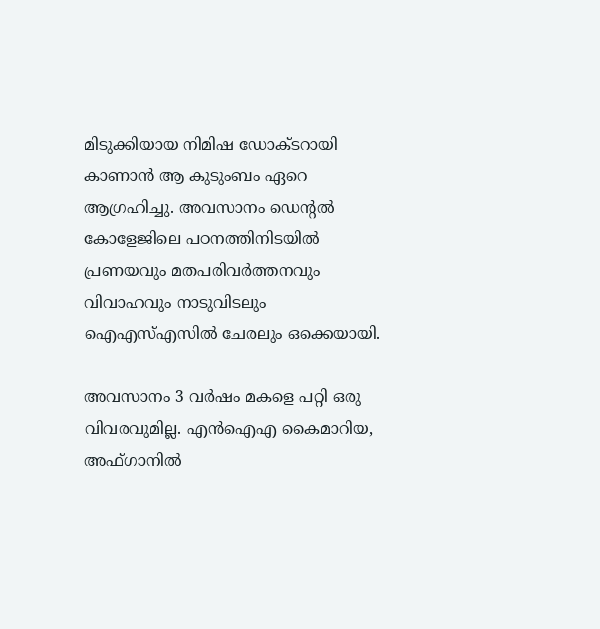മിടുക്കിയായ നിമിഷ ഡോക്ടറായി കാണാന്‍ ആ കുടുംബം ഏറെ ആഗ്രഹിച്ചു. അവസാനം ഡെന്റല്‍ കോളേജിലെ പഠനത്തിനിടയില്‍ പ്രണയവും മതപരിവര്‍ത്തനവും വിവാഹവും നാടുവിടലും ഐഎസ്എസില്‍ ചേരലും ഒക്കെയായി.

അവസാനം 3 വര്‍ഷം മകളെ പറ്റി ഒരു വിവരവുമില്ല. എന്‍ഐഎ കൈമാറിയ, അഫ്ഗാനില്‍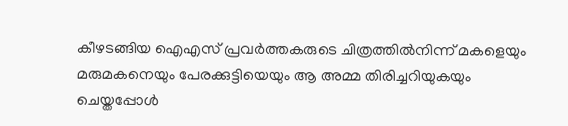കീഴടങ്ങിയ ഐഎസ് പ്രവര്‍ത്തകരുടെ ചിത്രത്തില്‍നിന്ന് മകളെയും മരുമകനെയും പേരക്കുട്ടിയെയും ആ അമ്മ തിരിച്ചറിയുകയും ചെയ്തപ്പോള്‍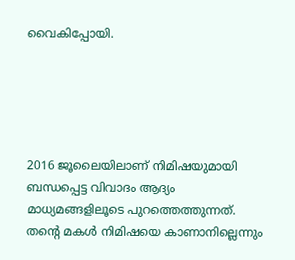വൈകിപ്പോയി.





2016 ജൂലൈയിലാണ് നിമിഷയുമായി ബന്ധപ്പെട്ട വിവാദം ആദ്യം മാധ്യമങ്ങളിലൂടെ പുറത്തെത്തുന്നത്. തന്റെ മകള്‍ നിമിഷയെ കാണാനില്ലെന്നും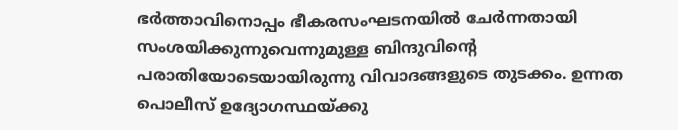ഭര്‍ത്താവിനൊപ്പം ഭീകരസംഘടനയില്‍ ചേര്‍ന്നതായി സംശയിക്കുന്നുവെന്നുമുള്ള ബിന്ദുവിന്റെ പരാതിയോടെയായിരുന്നു വിവാദങ്ങളുടെ തുടക്കം. ഉന്നത പൊലീസ് ഉദ്യോഗസ്ഥയ്ക്കു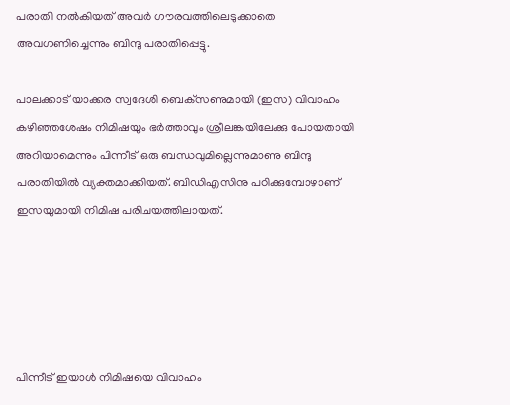പരാതി നല്‍കിയത് അവര്‍ ഗൗരവത്തിലെടുക്കാതെ അവഗണിച്ചെന്നും ബിന്ദു പരാതിപ്പെട്ടു.

പാലക്കാട് യാക്കര സ്വദേശി ബെക്‌സണുമായി (ഇസ) വിവാഹം കഴിഞ്ഞശേഷം നിമിഷയും ഭര്‍ത്താവും ശ്രീലങ്കയിലേക്കു പോയതായി അറിയാമെന്നും പിന്നീട് ഒരു ബന്ധവുമില്ലെന്നുമാണു ബിന്ദു പരാതിയില്‍ വ്യക്തമാക്കിയത്. ബിഡിഎസിനു പഠിക്കുമ്പോഴാണ് ഇസയുമായി നിമിഷ പരിചയത്തിലായത്.





പിന്നീട് ഇയാള്‍ നിമിഷയെ വിവാഹം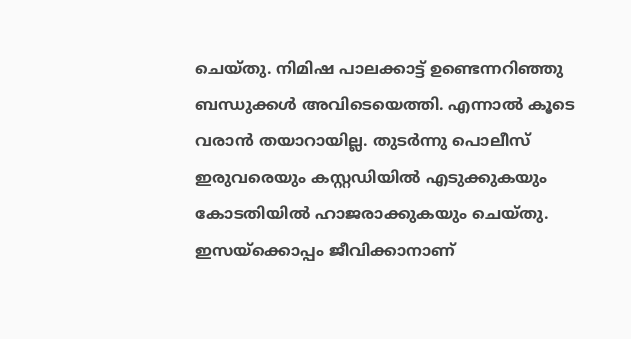ചെയ്തു. നിമിഷ പാലക്കാട്ട് ഉണ്ടെന്നറിഞ്ഞു ബന്ധുക്കള്‍ അവിടെയെത്തി. എന്നാല്‍ കൂടെ വരാന്‍ തയാറായില്ല. തുടര്‍ന്നു പൊലീസ് ഇരുവരെയും കസ്റ്റഡിയില്‍ എടുക്കുകയും കോടതിയില്‍ ഹാജരാക്കുകയും ചെയ്തു. ഇസയ്‌ക്കൊപ്പം ജീവിക്കാനാണ്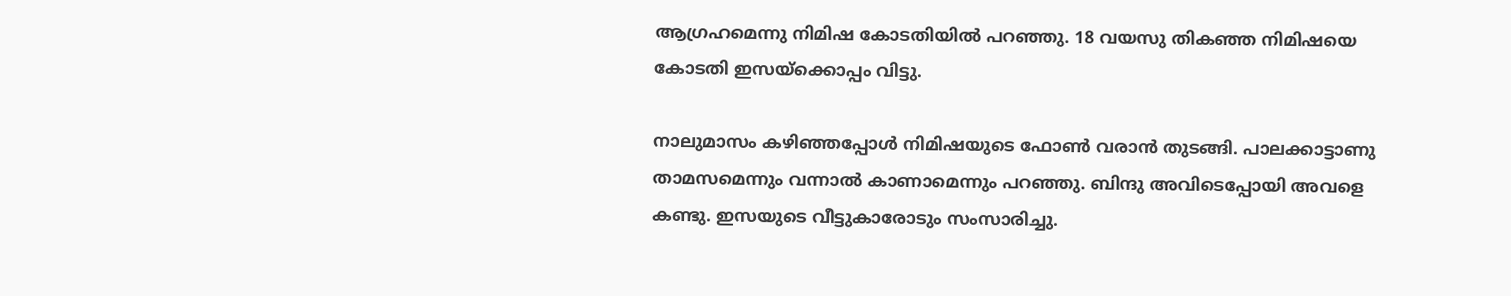ആഗ്രഹമെന്നു നിമിഷ കോടതിയില്‍ പറഞ്ഞു. 18 വയസു തികഞ്ഞ നിമിഷയെ കോടതി ഇസയ്‌ക്കൊപ്പം വിട്ടു.

നാലുമാസം കഴിഞ്ഞപ്പോള്‍ നിമിഷയുടെ ഫോണ്‍ വരാന്‍ തുടങ്ങി. പാലക്കാട്ടാണു താമസമെന്നും വന്നാല്‍ കാണാമെന്നും പറഞ്ഞു. ബിന്ദു അവിടെപ്പോയി അവളെ കണ്ടു. ഇസയുടെ വീട്ടുകാരോടും സംസാരിച്ചു.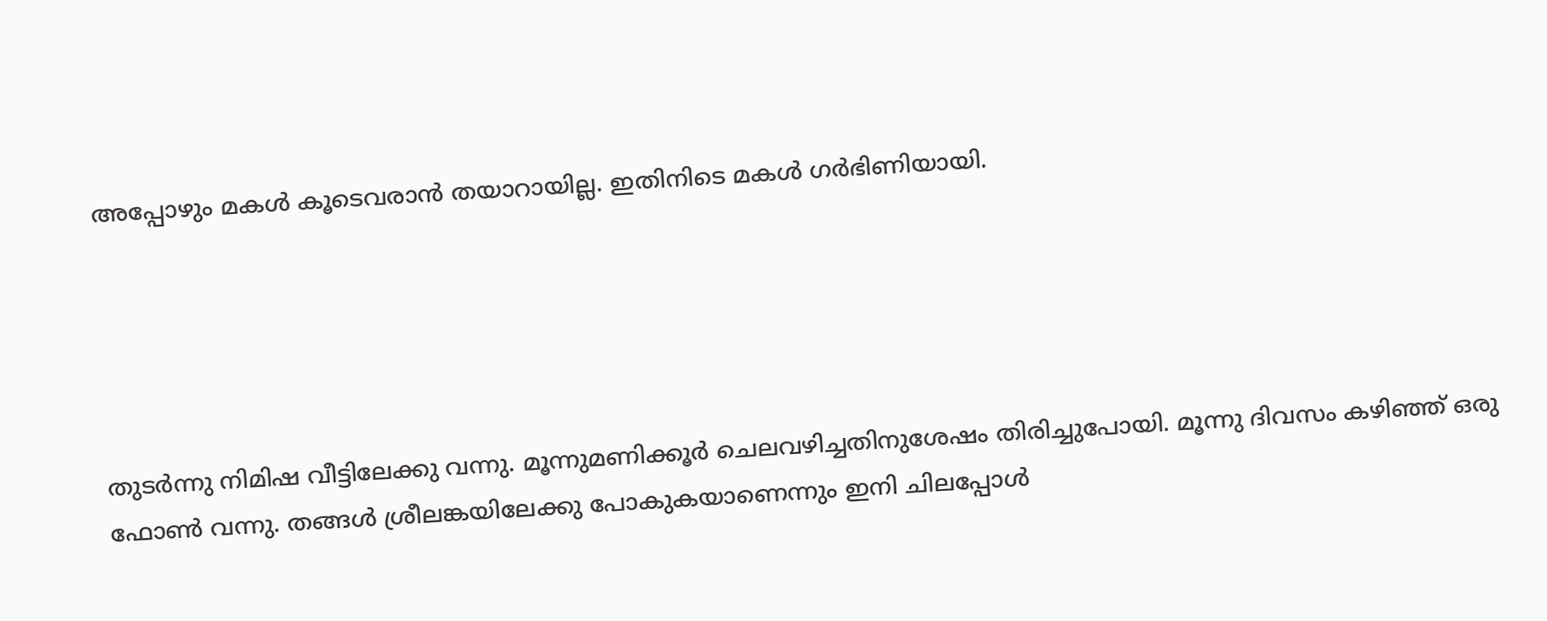അപ്പോഴും മകള്‍ കൂടെവരാന്‍ തയാറായില്ല. ഇതിനിടെ മകള്‍ ഗര്‍ഭിണിയായി.





തുടര്‍ന്നു നിമിഷ വീട്ടിലേക്കു വന്നു. മൂന്നുമണിക്കൂര്‍ ചെലവഴിച്ചതിനുശേഷം തിരിച്ചുപോയി. മൂന്നു ദിവസം കഴിഞ്ഞ് ഒരു ഫോണ്‍ വന്നു. തങ്ങള്‍ ശ്രീലങ്കയിലേക്കു പോകുകയാണെന്നും ഇനി ചിലപ്പോള്‍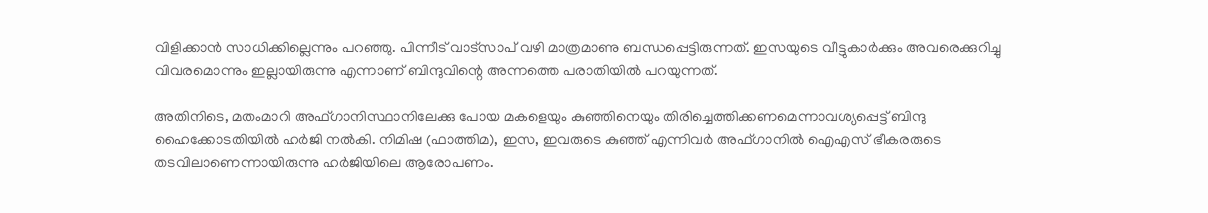വിളിക്കാന്‍ സാധിക്കില്ലെന്നും പറഞ്ഞു. പിന്നീട് വാട്‌സാപ് വഴി മാത്രമാണു ബന്ധപ്പെട്ടിരുന്നത്. ഇസയുടെ വീട്ടുകാര്‍ക്കും അവരെക്കുറിച്ചു വിവരമൊന്നും ഇല്ലായിരുന്നു എന്നാണ് ബിന്ദുവിന്റെ അന്നത്തെ പരാതിയില്‍ പറയുന്നത്.

അതിനിടെ, മതംമാറി അഫ്ഗാനിസ്ഥാനിലേക്കു പോയ മകളെയും കുഞ്ഞിനെയും തിരിച്ചെത്തിക്കണമെന്നാവശ്യപ്പെട്ട് ബിന്ദു ഹൈക്കോടതിയില്‍ ഹര്‍ജി നല്‍കി. നിമിഷ (ഫാത്തിമ), ഇസ, ഇവരുടെ കുഞ്ഞ് എന്നിവര്‍ അഫ്ഗാനില്‍ ഐഎസ് ഭീകരരുടെ തടവിലാണെന്നായിരുന്നു ഹര്‍ജിയിലെ ആരോപണം.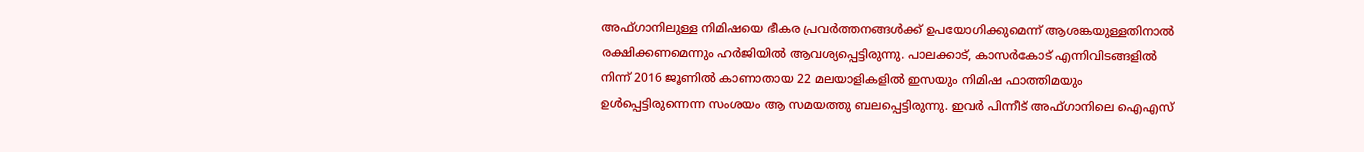അഫ്ഗാനിലുള്ള നിമിഷയെ ഭീകര പ്രവര്‍ത്തനങ്ങള്‍ക്ക് ഉപയോഗിക്കുമെന്ന് ആശങ്കയുള്ളതിനാല്‍ രക്ഷിക്കണമെന്നും ഹര്‍ജിയില്‍ ആവശ്യപ്പെട്ടിരുന്നു. പാലക്കാട്, കാസര്‍കോട് എന്നിവിടങ്ങളില്‍ നിന്ന് 2016 ജൂണില്‍ കാണാതായ 22 മലയാളികളില്‍ ഇസയും നിമിഷ ഫാത്തിമയും ഉള്‍പ്പെട്ടിരുന്നെന്ന സംശയം ആ സമയത്തു ബലപ്പെട്ടിരുന്നു. ഇവര്‍ പിന്നീട് അഫ്ഗാനിലെ ഐഎസ്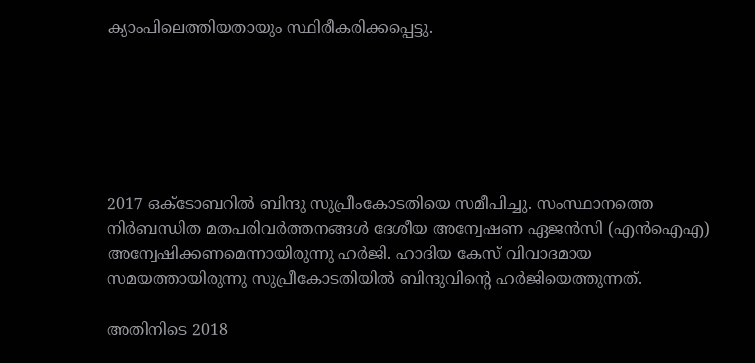ക്യാംപിലെത്തിയതായും സ്ഥിരീകരിക്കപ്പെട്ടു.






2017 ഒക്ടോബറില്‍ ബിന്ദു സുപ്രീംകോടതിയെ സമീപിച്ചു. സംസ്ഥാനത്തെ നിര്‍ബന്ധിത മതപരിവര്‍ത്തനങ്ങള്‍ ദേശീയ അന്വേഷണ ഏജന്‍സി (എന്‍ഐഎ) അന്വേഷിക്കണമെന്നായിരുന്നു ഹര്‍ജി. ഹാദിയ കേസ് വിവാദമായ സമയത്തായിരുന്നു സുപ്രീകോടതിയില്‍ ബിന്ദുവിന്റെ ഹര്‍ജിയെത്തുന്നത്.

അതിനിടെ 2018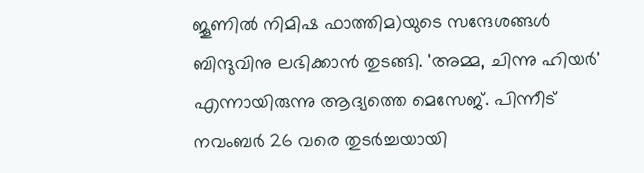ജൂണില്‍ നിമിഷ ഫാത്തിമ)യുടെ സന്ദേശങ്ങള്‍ ബിന്ദുവിനു ലഭിക്കാന്‍ തുടങ്ങി. 'അമ്മ, ചിന്നു ഹിയര്‍' എന്നായിരുന്നു ആദ്യത്തെ മെസേജ്. പിന്നീട് നവംബര്‍ 26 വരെ തുടര്‍ച്ചയായി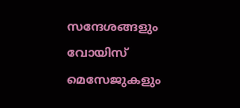സന്ദേശങ്ങളും വോയിസ് മെസേജുകളും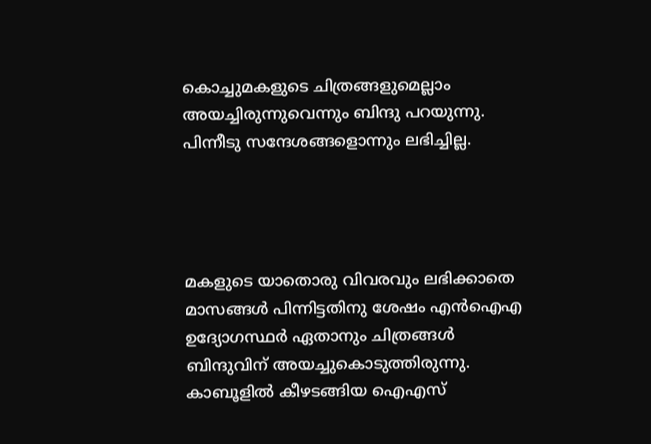കൊച്ചുമകളുടെ ചിത്രങ്ങളുമെല്ലാം അയച്ചിരുന്നുവെന്നും ബിന്ദു പറയുന്നു. പിന്നീടു സന്ദേശങ്ങളൊന്നും ലഭിച്ചില്ല.




മകളുടെ യാതൊരു വിവരവും ലഭിക്കാതെ മാസങ്ങള്‍ പിന്നിട്ടതിനു ശേഷം എന്‍ഐഎ ഉദ്യോഗസ്ഥര്‍ ഏതാനും ചിത്രങ്ങള്‍ ബിന്ദുവിന് അയച്ചുകൊടുത്തിരുന്നു. കാബൂളില്‍ കീഴടങ്ങിയ ഐഎസ്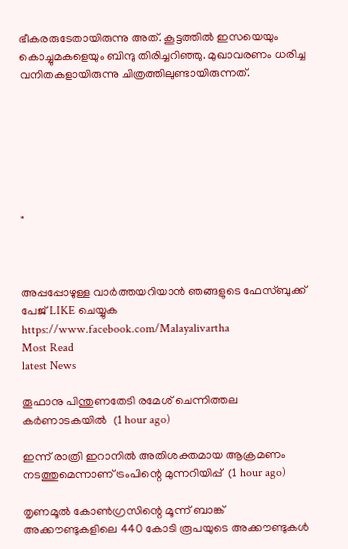ഭീകരരുടേതായിരുന്നു അത്. കൂട്ടത്തില്‍ ഇസയെയും കൊച്ചുമകളെയും ബിന്ദു തിരിച്ചറിഞ്ഞു. മുഖാവരണം ധരിച്ച വനിതകളായിരുന്നു ചിത്രത്തിലുണ്ടായിരുന്നത്.







"



അപ്പപ്പോഴുള്ള വാര്‍ത്തയറിയാന്‍ ഞങ്ങളുടെ ഫേസ്‌ബുക്ക്‌ പേജ് LIKE ചെയ്യുക
https://www.facebook.com/Malayalivartha
Most Read
latest News

തൂഫാനു പിന്തുണതേടി രമേശ് ചെന്നിത്തല കര്‍ണാടകയില്‍  (1 hour ago)

ഇന്ന് രാത്രി ഇറാനില്‍ അതിശക്തമായ ആക്രമണം നടത്തുമെന്നാണ് ട്രംപിന്റെ മുന്നറിയിപ്പ്  (1 hour ago)

തൃണമൂല്‍ കോണ്‍ഗ്രസിന്റെ മൂന്ന് ബാങ്ക് അക്കൗണ്ടുകളിലെ 440 കോടി രൂപയുടെ അക്കൗണ്ടുകള്‍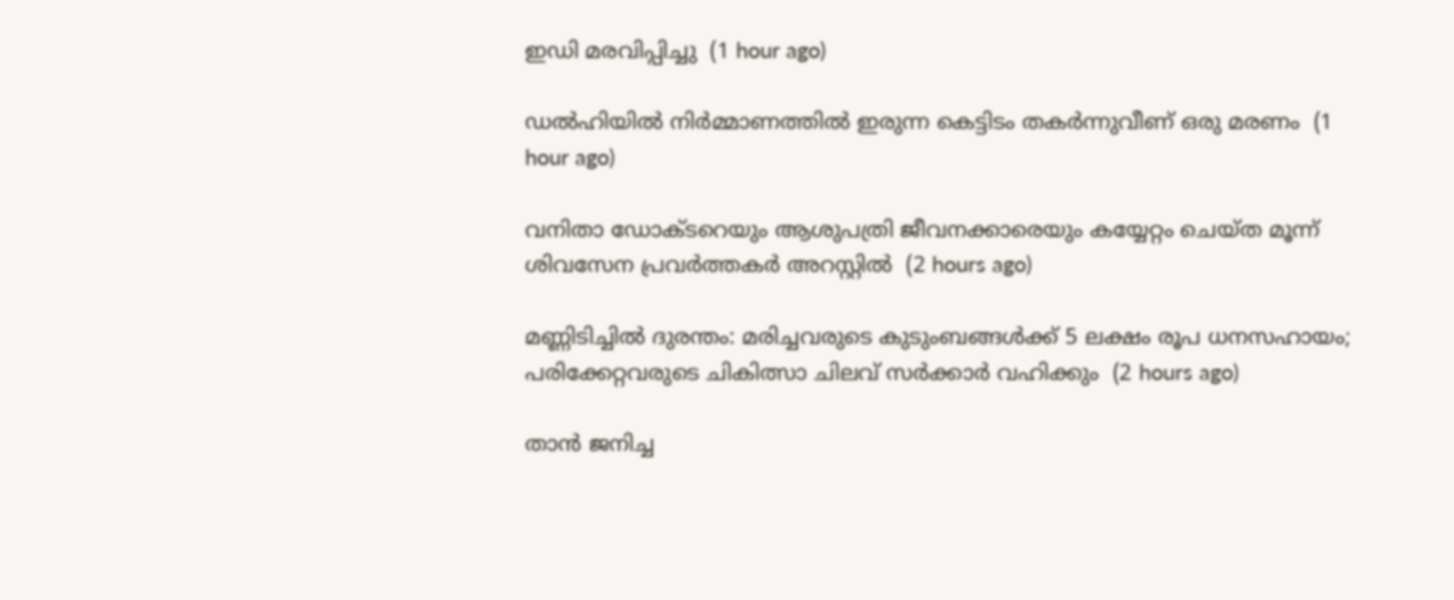ഇഡി മരവിപ്പിച്ചു  (1 hour ago)

ഡല്‍ഹിയില്‍ നിര്‍മ്മാണത്തില്‍ ഇരുന്ന കെട്ടിടം തകര്‍ന്നുവീണ് ഒരു മരണം  (1 hour ago)

വനിതാ ഡോക്ടറെയും ആശുപത്രി ജീവനക്കാരെയും കയ്യേറ്റം ചെയ്ത മൂന്ന് ശിവസേന പ്രവര്‍ത്തകര്‍ അറസ്റ്റില്‍  (2 hours ago)

മണ്ണിടിച്ചില്‍ ദുരന്തം: മരിച്ചവരുടെ കുടുംബങ്ങള്‍ക്ക് 5 ലക്ഷം രൂപ ധനസഹായം; പരിക്കേറ്റവരുടെ ചികിത്സാ ചിലവ് സര്‍ക്കാര്‍ വഹിക്കും  (2 hours ago)

താന്‍ ജനിച്ച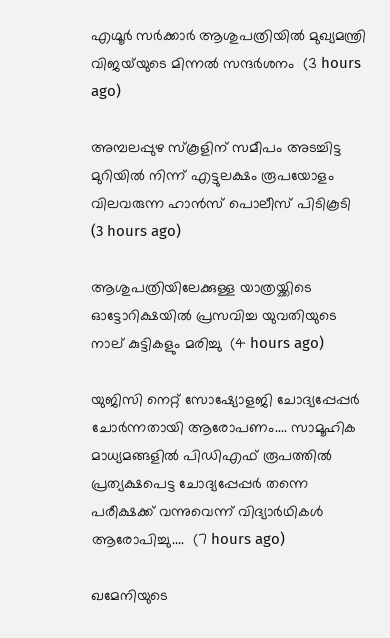എഗ്മൂര്‍ സര്‍ക്കാര്‍ ആശുപത്രിയില്‍ മുഖ്യമന്ത്രി വിജയ്‌യുടെ മിന്നല്‍ സന്ദര്‍ശനം  (3 hours ago)

അമ്പലപ്പുഴ സ്‌കൂളിന് സമീപം അടച്ചിട്ട മുറിയില്‍ നിന്ന് എട്ടുലക്ഷം രൂപയോളം വിലവരുന്ന ഹാന്‍സ് പൊലീസ് പിടികൂടി  (3 hours ago)

ആശുപത്രിയിലേക്കുള്ള യാത്രയ്ക്കിടെ ഓട്ടോറിക്ഷയില്‍ പ്രസവിച്ച യുവതിയുടെ നാല് കുട്ടികളും മരിച്ചു  (4 hours ago)

യുജിസി നെറ്റ് സോഷ്യോളജി ചോദ്യപ്പേപ്പർ ചോർന്നതായി ആരോപണം.... സാമൂഹിക മാധ്യമങ്ങളിൽ പിഡിഎഫ് രൂപത്തിൽ പ്രത്യക്ഷപെട്ട ചോദ്യപ്പേപ്പർ തന്നെ പരീക്ഷക്ക് വന്നുവെന്ന് വിദ്യാർഥികൾ ആരോപിച്ചു....  (7 hours ago)

ഖമേനിയുടെ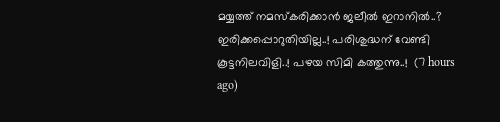മയ്യത്ത് നമസ്കരിക്കാൻ ജലീൽ ഇറാനിൽ..? ഇരിക്കപ്പൊറുതിയില്ല..! പരിശുദ്ധന് വേണ്ടി കൂട്ടനിലവിളി..! പഴയ സിമി കത്തുന്നു..!  (7 hours ago)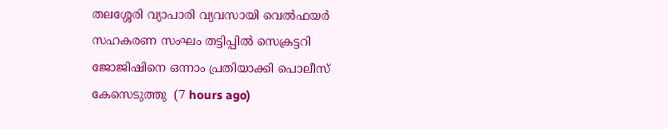തലശ്ശേരി വ്യാപാരി വ്യവസായി വെൽഫയർ സഹകരണ സംഘം തട്ടിപ്പിൽ സെക്രട്ടറി ജോജിഷിനെ ഒന്നാം പ്രതിയാക്കി പൊലീസ് കേസെടുത്തു  (7 hours ago)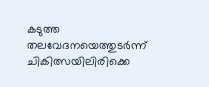കടുത്ത തലവേദനയെത്തുടർന്ന് ചികിത്സയിലിരിക്കെ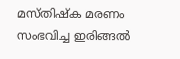മസ്തിഷ്‌ക മരണം സംഭവിച്ച ഇരിങ്ങൽ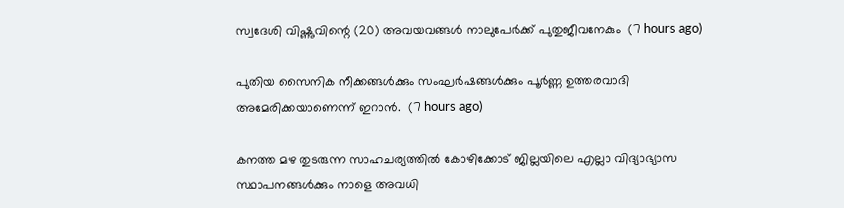സ്വദേശി വിഷ്ണുവിന്റെ (20) അവയവങ്ങൾ നാലുപേർക്ക് പുതുജീവനേകും  (7 hours ago)

പുതിയ സൈനിക നീക്കങ്ങള്‍ക്കും സംഘര്‍ഷങ്ങള്‍ക്കും പൂര്‍ണ്ണ ഉത്തരവാദി അമേരിക്കയാണെന്ന് ഇറാന്‍.  (7 hours ago)

കനത്ത മഴ തുടരുന്ന സാഹചര്യത്തിൽ കോഴിക്കോട് ജില്ലയിലെ എല്ലാ വിദ്യാഭ്യാസ സ്ഥാപനങ്ങള്‍ക്കും നാളെ അവധി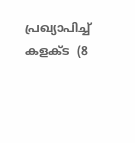പ്രഖ്യാപിച്ച് കളക്ട  (8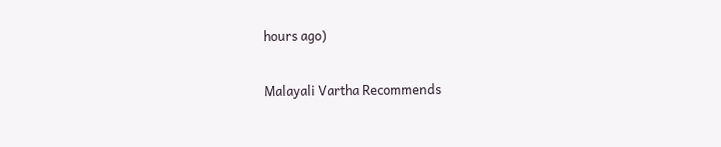hours ago)

Malayali Vartha Recommends